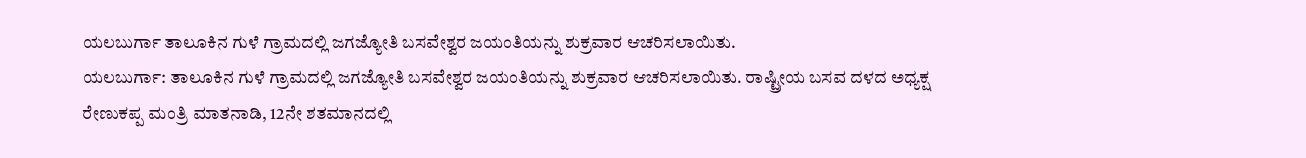ಯಲಬುರ್ಗಾ ತಾಲೂಕಿನ ಗುಳೆ ಗ್ರಾಮದಲ್ಲಿ ಜಗಜ್ಯೋತಿ ಬಸವೇಶ್ವರ ಜಯಂತಿಯನ್ನು ಶುಕ್ರವಾರ ಆಚರಿಸಲಾಯಿತು.
ಯಲಬುರ್ಗಾ: ತಾಲೂಕಿನ ಗುಳೆ ಗ್ರಾಮದಲ್ಲಿ ಜಗಜ್ಯೋತಿ ಬಸವೇಶ್ವರ ಜಯಂತಿಯನ್ನು ಶುಕ್ರವಾರ ಆಚರಿಸಲಾಯಿತು. ರಾಷ್ಟ್ರೀಯ ಬಸವ ದಳದ ಅಧ್ಯಕ್ಷ ರೇಣುಕಪ್ಪ ಮಂತ್ರಿ ಮಾತನಾಡಿ, 12ನೇ ಶತಮಾನದಲ್ಲಿ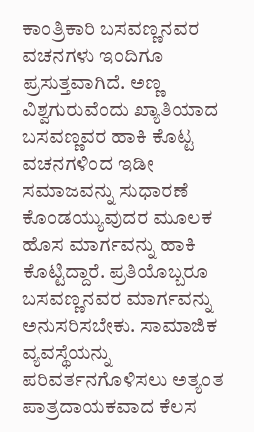ಕಾಂತ್ರಿಕಾರಿ ಬಸವಣ್ಣನವರ ವಚನಗಳು ಇಂದಿಗೂ ಪ್ರಸುತ್ತವಾಗಿದೆ. ಅಣ್ಣ ವಿಶ್ವಗುರುವೆಂದು ಖ್ಯಾತಿಯಾದ ಬಸವಣ್ಣವರ ಹಾಕಿ ಕೊಟ್ಟ ವಚನಗಳಿಂದ ಇಡೀ ಸಮಾಜವನ್ನು ಸುಧಾರಣೆ ಕೊಂಡಯ್ಯುವುದರ ಮೂಲಕ ಹೊಸ ಮಾರ್ಗವನ್ನು ಹಾಕಿ ಕೊಟ್ಟಿದ್ದಾರೆ. ಪ್ರತಿಯೊಬ್ಬರೂ ಬಸವಣ್ಣನವರ ಮಾರ್ಗವನ್ನು ಅನುಸರಿಸಬೇಕು. ಸಾಮಾಜಿಕ ವ್ಯವಸ್ಥೆಯನ್ನು ಪರಿವರ್ತನಗೊಳಿಸಲು ಅತ್ಯಂತ ಪಾತ್ರದಾಯಕವಾದ ಕೆಲಸ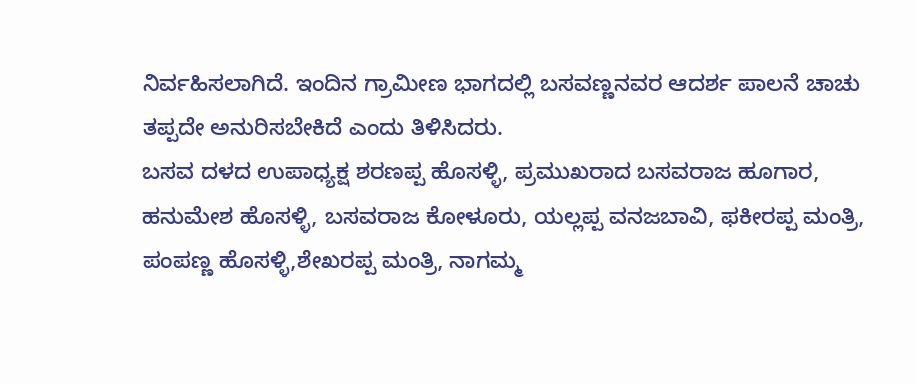ನಿರ್ವಹಿಸಲಾಗಿದೆ. ಇಂದಿನ ಗ್ರಾಮೀಣ ಭಾಗದಲ್ಲಿ ಬಸವಣ್ಣನವರ ಆದರ್ಶ ಪಾಲನೆ ಚಾಚು ತಪ್ಪದೇ ಅನುರಿಸಬೇಕಿದೆ ಎಂದು ತಿಳಿಸಿದರು.
ಬಸವ ದಳದ ಉಪಾಧ್ಯಕ್ಷ ಶರಣಪ್ಪ ಹೊಸಳ್ಳಿ, ಪ್ರಮುಖರಾದ ಬಸವರಾಜ ಹೂಗಾರ, ಹನುಮೇಶ ಹೊಸಳ್ಳಿ, ಬಸವರಾಜ ಕೋಳೂರು, ಯಲ್ಲಪ್ಪ ವನಜಬಾವಿ, ಫಕೀರಪ್ಪ ಮಂತ್ರಿ, ಪಂಪಣ್ಣ ಹೊಸಳ್ಳಿ,ಶೇಖರಪ್ಪ ಮಂತ್ರಿ, ನಾಗಮ್ಮ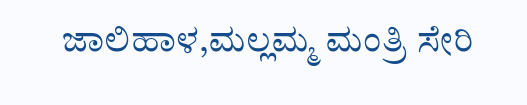ಜಾಲಿಹಾಳ,ಮಲ್ಲಮ್ಮ ಮಂತ್ರಿ ಸೇರಿ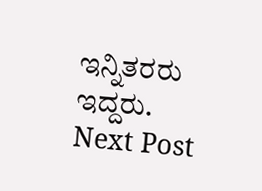ಇನ್ನಿತರರು ಇದ್ದರು.
Next Post